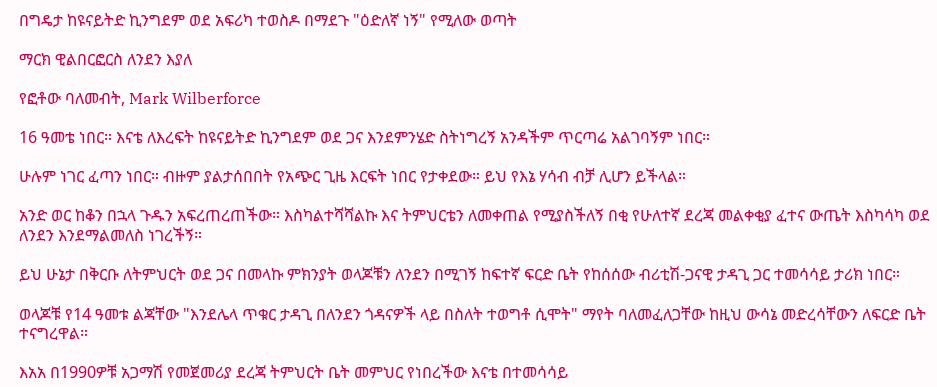በግዴታ ከዩናይትድ ኪንግደም ወደ አፍሪካ ተወስዶ በማደጉ "ዕድለኛ ነኝ" የሚለው ወጣት

ማርክ ዊልበርፎርስ ለንደን እያለ

የፎቶው ባለመብት, Mark Wilberforce

16 ዓመቴ ነበር። እናቴ ለእረፍት ከዩናይትድ ኪንግደም ወደ ጋና እንደምንሄድ ስትነግረኝ አንዳችም ጥርጣሬ አልገባኝም ነበር።

ሁሉም ነገር ፈጣን ነበር። ብዙም ያልታሰበበት የአጭር ጊዜ እርፍት ነበር የታቀደው። ይህ የእኔ ሃሳብ ብቻ ሊሆን ይችላል።

አንድ ወር ከቆን በኋላ ጉዱን አፍረጠረጠችው። እስካልተሻሻልኩ እና ትምህርቴን ለመቀጠል የሚያስችለኝ በቂ የሁለተኛ ደረጃ መልቀቂያ ፈተና ውጤት እስካሳካ ወደ ለንደን እንደማልመለስ ነገረችኝ።

ይህ ሁኔታ በቅርቡ ለትምህርት ወደ ጋና በመላኩ ምክንያት ወላጆቹን ለንደን በሚገኝ ከፍተኛ ፍርድ ቤት የከሰሰው ብሪቲሽ-ጋናዊ ታዳጊ ጋር ተመሳሳይ ታሪክ ነበር።

ወላጆቹ የ14 ዓመቱ ልጃቸው "እንደሌላ ጥቁር ታዳጊ በለንደን ጎዳናዎች ላይ በስለት ተወግቶ ሲሞት" ማየት ባለመፈለጋቸው ከዚህ ውሳኔ መድረሳቸውን ለፍርድ ቤት ተናግረዋል።

እአአ በ1990ዎቹ አጋማሽ የመጀመሪያ ደረጃ ትምህርት ቤት መምህር የነበረችው እናቴ በተመሳሳይ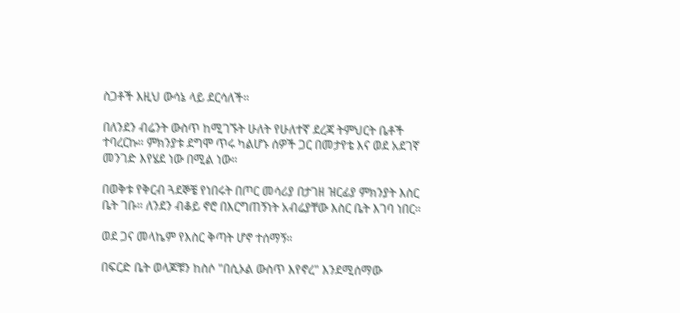ስጋቶች እዚህ ውሳኔ ላይ ደርሳለች።

በለንደን ብሬንት ውስጥ ከሚገኙት ሁለት የሁለተኛ ደረጃ ትምህርት ቤቶች ተባረርኩ። ምክንያቱ ደግሞ ጥሩ ካልሆኑ ሰዎች ጋር በመታየቴ እና ወደ አደገኛ መንገድ እየሄደ ነው በሚል ነው።

በወቅቱ የቅርብ ጓደኞቼ የነበሩት በጦር መሳሪያ በታገዘ ዝርፊያ ምክንያት እስር ቤት ገቡ። ለንደን ብቆይ ኖሮ በእርግጠኝነት አብሬያቸው እስር ቤት እገባ ነበር።

ወደ ጋና መላኬም የእስር ቅጣት ሆኖ ተሰማኝ።

በፍርድ ቤት ወላጆቹን ከስሶ "በሲኦል ውስጥ እየኖረ" እንደሚሰማው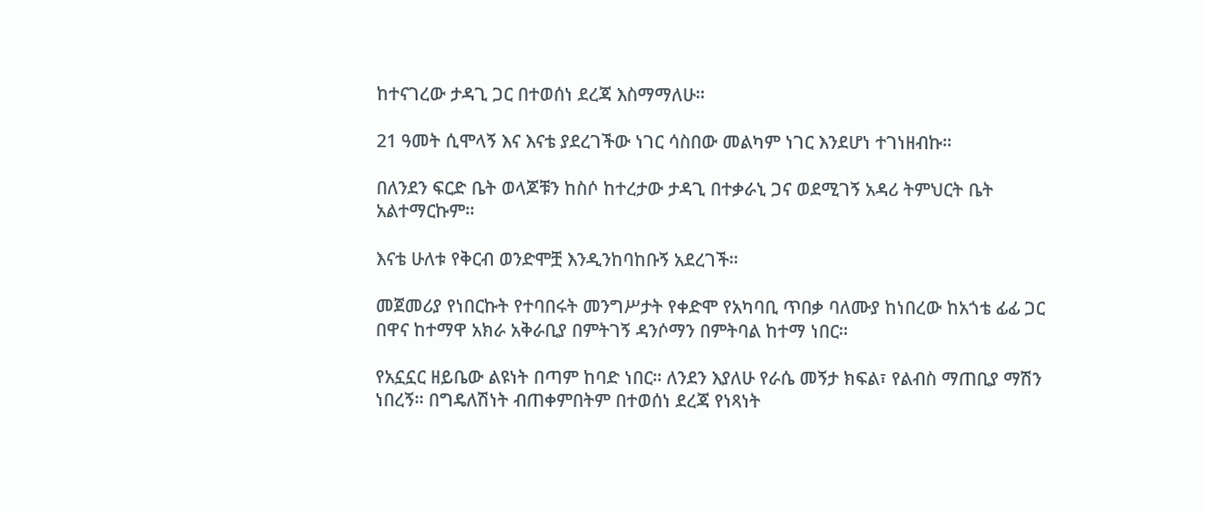ከተናገረው ታዳጊ ጋር በተወሰነ ደረጃ እስማማለሁ።

21 ዓመት ሲሞላኝ እና እናቴ ያደረገችው ነገር ሳስበው መልካም ነገር እንደሆነ ተገነዘብኩ።

በለንደን ፍርድ ቤት ወላጆቹን ከስሶ ከተረታው ታዳጊ በተቃራኒ ጋና ወደሚገኝ አዳሪ ትምህርት ቤት አልተማርኩም።

እናቴ ሁለቱ የቅርብ ወንድሞቿ እንዲንከባከቡኝ አደረገች።

መጀመሪያ የነበርኩት የተባበሩት መንግሥታት የቀድሞ የአካባቢ ጥበቃ ባለሙያ ከነበረው ከአጎቴ ፊፊ ጋር በዋና ከተማዋ አክራ አቅራቢያ በምትገኝ ዳንሶማን በምትባል ከተማ ነበር።

የአኗኗር ዘይቤው ልዩነት በጣም ከባድ ነበር። ለንደን እያለሁ የራሴ መኝታ ክፍል፣ የልብስ ማጠቢያ ማሽን ነበረኝ። በግዴለሽነት ብጠቀምበትም በተወሰነ ደረጃ የነጻነት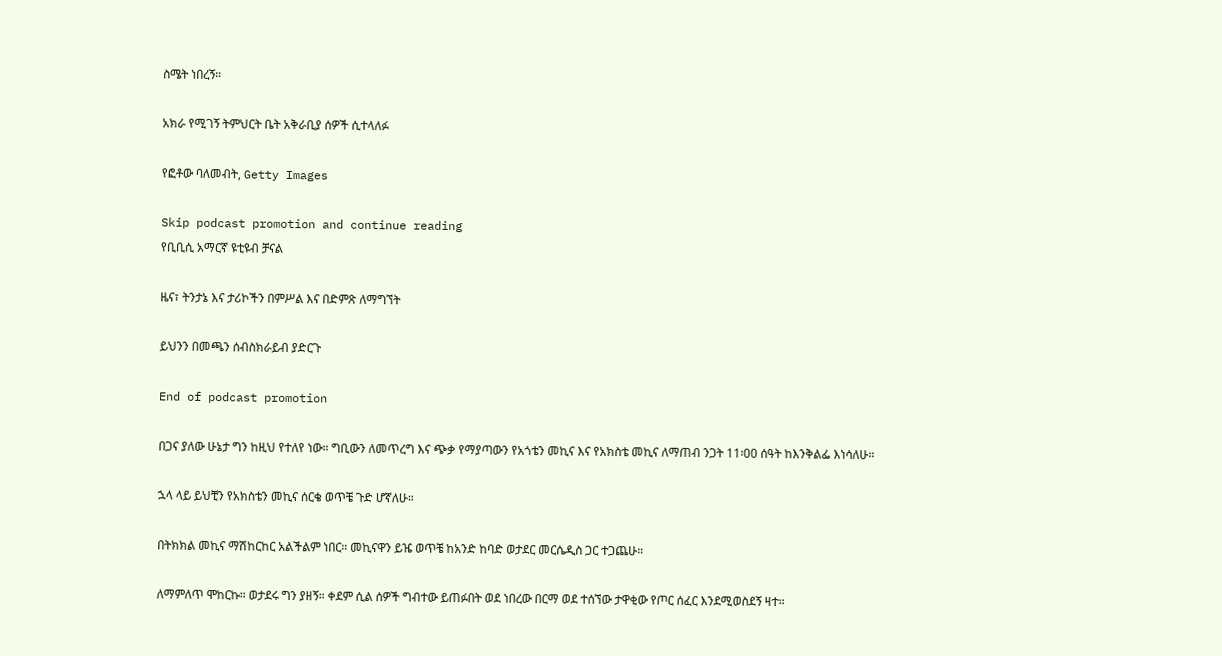ስሜት ነበረኝ።

አክራ የሚገኝ ትምህርት ቤት አቅራቢያ ሰዎች ሲተላለፉ

የፎቶው ባለመብት, Getty Images

Skip podcast promotion and continue reading
የቢቢሲ አማርኛ ዩቲዩብ ቻናል

ዜና፣ ትንታኔ እና ታሪኮችን በምሥል እና በድምጽ ለማግኘት

ይህንን በመጫን ሰብስክራይብ ያድርጉ

End of podcast promotion

በጋና ያለው ሁኔታ ግን ከዚህ የተለየ ነው። ግቢውን ለመጥረግ እና ጭቃ የማያጣውን የአጎቴን መኪና እና የአክስቴ መኪና ለማጠብ ንጋት 11፡00 ሰዓት ከእንቅልፌ እነሳለሁ።

ኋላ ላይ ይህቺን የአክስቴን መኪና ሰርቄ ወጥቼ ጉድ ሆኛለሁ።

በትክክል መኪና ማሽከርከር አልችልም ነበር። መኪናዋን ይዤ ወጥቼ ከአንድ ከባድ ወታደር መርሴዲስ ጋር ተጋጨሁ።

ለማምለጥ ሞከርኩ። ወታደሩ ግን ያዘኝ። ቀደም ሲል ሰዎች ግብተው ይጠፉበት ወደ ነበረው በርማ ወደ ተሰኘው ታዋቂው የጦር ሰፈር እንደሚወስደኝ ዛተ።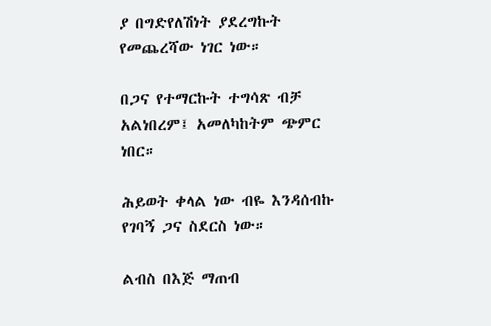ያ በግድየለሽነት ያደረግኩት የመጨረሻው ነገር ነው።

በጋና የተማርኩት ተግሳጽ ብቻ አልነበረም፤ አመለካከትም ጭምር ነበር።

ሕይወት ቀላል ነው ብዬ እንዳሰብኩ የገባኝ ጋና ስደርስ ነው።

ልብስ በእጅ ማጠብ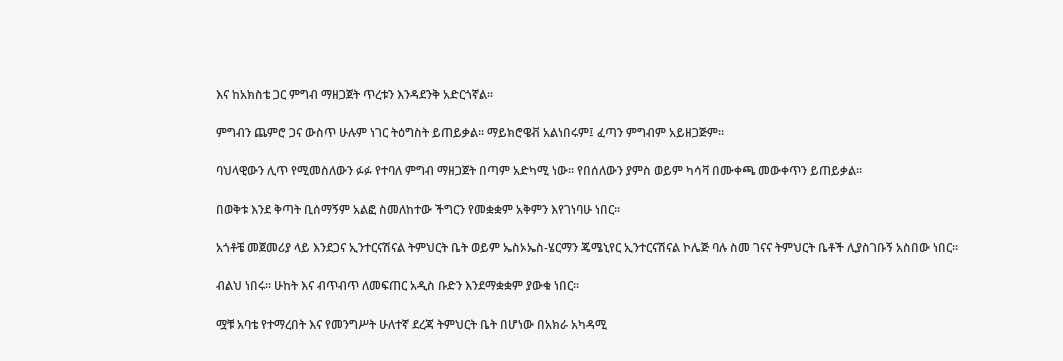እና ከአክስቴ ጋር ምግብ ማዘጋጀት ጥረቱን እንዳደንቅ አድርጎኛል።

ምግብን ጨምሮ ጋና ውስጥ ሁሉም ነገር ትዕግስት ይጠይቃል። ማይክሮዌቭ አልነበሩም፤ ፈጣን ምግብም አይዘጋጅም።

ባህላዊውን ሊጥ የሚመስለውን ፉፉ የተባለ ምግብ ማዘጋጀት በጣም አድካሚ ነው። የበሰለውን ያምስ ወይም ካሳቫ በሙቀጫ መውቀጥን ይጠይቃል።

በወቅቱ እንደ ቅጣት ቢሰማኝም አልፎ ስመለከተው ችግርን የመቋቋም አቅምን እየገነባሁ ነበር።

አጎቶቼ መጀመሪያ ላይ እንደጋና ኢንተርናሽናል ትምህርት ቤት ወይም ኤስኦኤስ-ሄርማን ጄሜኒየር ኢንተርናሽናል ኮሌጅ ባሉ ስመ ገናና ትምህርት ቤቶች ሊያስገቡኝ አስበው ነበር።

ብልህ ነበሩ። ሁከት እና ብጥብጥ ለመፍጠር አዲስ ቡድን እንደማቋቋም ያውቁ ነበር።

ሟቹ አባቴ የተማረበት እና የመንግሥት ሁለተኛ ደረጃ ትምህርት ቤት በሆነው በአክራ አካዳሚ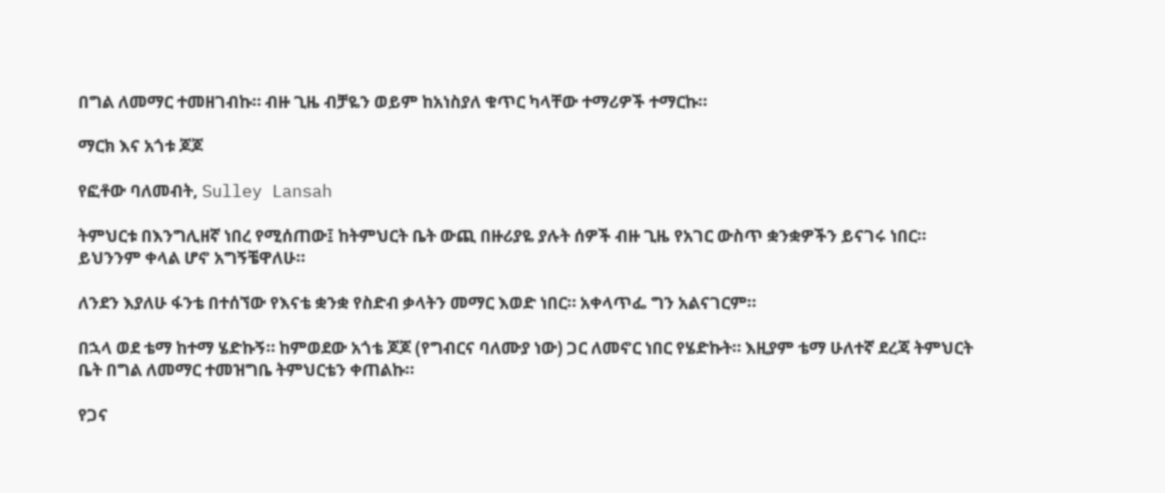በግል ለመማር ተመዘገብኩ። ብዙ ጊዜ ብቻዬን ወይም ከአነስያለ ቁጥር ካላቸው ተማሪዎች ተማርኩ።

ማርክ እና አጎቱ ጆጆ

የፎቶው ባለመብት, Sulley Lansah

ትምህርቱ በእንግሊዘኛ ነበረ የሚሰጠው፤ ከትምህርት ቤት ውጪ በዙሪያዬ ያሉት ሰዎች ብዙ ጊዜ የአገር ውስጥ ቋንቋዎችን ይናገሩ ነበር። ይህንንም ቀላል ሆኖ አግኝቼዋለሁ።

ለንደን እያለሁ ፋንቴ በተሰኘው የእናቴ ቋንቋ የስድብ ቃላትን መማር እወድ ነበር። አቀላጥፌ ግን አልናገርም።

በኋላ ወደ ቴማ ከተማ ሄድኩኝ። ከምወደው አጎቴ ጆጆ (የግብርና ባለሙያ ነው) ጋር ለመኖር ነበር የሄድኩት። እዚያም ቴማ ሁለተኛ ደረጃ ትምህርት ቤት በግል ለመማር ተመዝግቤ ትምህርቴን ቀጠልኩ።

የጋና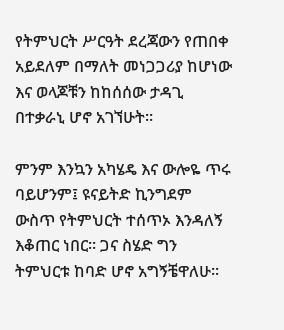የትምህርት ሥርዓት ደረጃውን የጠበቀ አይደለም በማለት መነጋጋሪያ ከሆነው እና ወላጆቹን ከከሰሰው ታዳጊ በተቃራኒ ሆኖ አገኘሁት።

ምንም እንኳን አካሄዴ እና ውሎዬ ጥሩ ባይሆንም፤ ዩናይትድ ኪንግደም ውስጥ የትምህርት ተሰጥኦ እንዳለኝ እቆጠር ነበር። ጋና ስሄድ ግን ትምህርቱ ከባድ ሆኖ አግኝቼዋለሁ።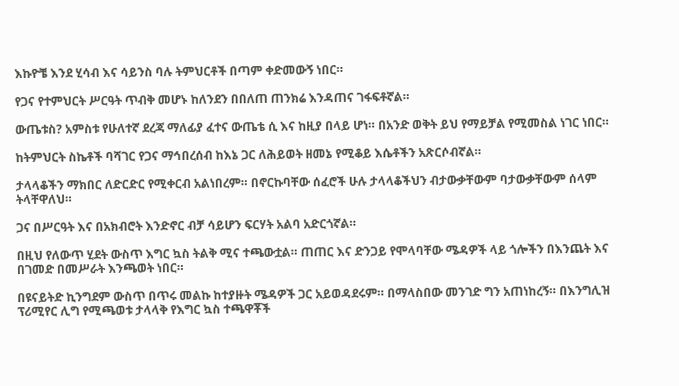እኩዮቼ እንደ ሂሳብ እና ሳይንስ ባሉ ትምህርቶች በጣም ቀድመውኝ ነበር።

የጋና የተምህርት ሥርዓት ጥብቅ መሆኑ ከለንደን በበለጠ ጠንክሬ እንዳጠና ገፋፍቶኛል።

ውጤቱስ? አምስቱ የሁለተኛ ደረጃ ማለፊያ ፈተና ውጤቴ ሲ እና ከዚያ በላይ ሆነ። በአንድ ወቅት ይህ የማይቻል የሚመስል ነገር ነበር።

ከትምህርት ስኬቶች ባሻገር የጋና ማኅበረሰብ ከእኔ ጋር ለሕይወት ዘመኔ የሚቆይ እሴቶችን አጽርሶብኛል።

ታላላቆችን ማክበር ለድርድር የሚቀርብ አልነበረም። በኖርኩባቸው ሰፈሮች ሁሉ ታላላቆችህን ብታውቃቸውም ባታውቃቸውም ሰላም ትላቸዋለህ።

ጋና በሥርዓት እና በአክብሮት እንድኖር ብቻ ሳይሆን ፍርሃት አልባ አድርጎኛል።

በዚህ የለውጥ ሂደት ውስጥ እግር ኳስ ትልቅ ሚና ተጫውቷል። ጠጠር እና ድንጋይ የሞላባቸው ሜዳዎች ላይ ጎሎችን በእንጨት እና በገመድ በመሥራት እንጫወት ነበር።

በዩናይትድ ኪንግደም ውስጥ በጥሩ መልኩ ከተያዙት ሜዳዎች ጋር አይወዳደሩም። በማላስበው መንገድ ግን አጠነከረኝ። በእንግሊዝ ፕሪሚየር ሊግ የሚጫወቱ ታላላቅ የእግር ኳስ ተጫዋቾች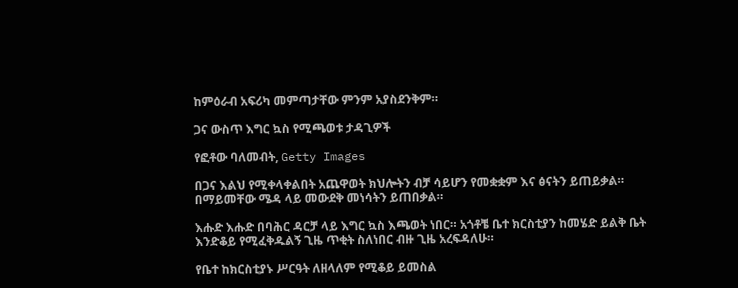ከምዕራብ አፍሪካ መምጣታቸው ምንም አያስደንቅም።

ጋና ውስጥ እግር ኳስ የሚጫወቱ ታዳጊዎች

የፎቶው ባለመብት, Getty Images

በጋና እልህ የሚቀላቀልበት አጨዋወት ክህሎትን ብቻ ሳይሆን የመቋቋም እና ፅናትን ይጠይቃል። በማይመቸው ሜዳ ላይ መውደቅ መነሳትን ይጠበቃል።

እሑድ እሑድ በባሕር ዳርቻ ላይ እግር ኳስ እጫወት ነበር። አጎቶቼ ቤተ ክርስቲያን ከመሄድ ይልቅ ቤት እንድቆይ የሚፈቅዱልኝ ጊዜ ጥቂት ስለነበር ብዙ ጊዜ አረፍዳለሁ።

የቤተ ከክርስቲያኑ ሥርዓት ለዘላለም የሚቆይ ይመስል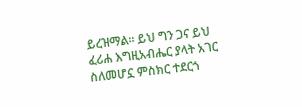ይረዝማል። ይህ ግን ጋና ይህ ፈሪሐ እግዚአብሔር ያላት አገር ስለመሆኗ ምስክር ተደርጎ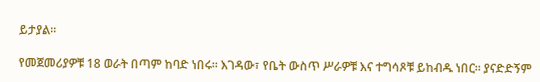ይታያል።

የመጀመሪያዎቹ 18 ወራት በጣም ከባድ ነበሩ። እገዳው፣ የቤት ውስጥ ሥራዎቹ እና ተግሳጾቹ ይከብዱ ነበር። ያናድድኝም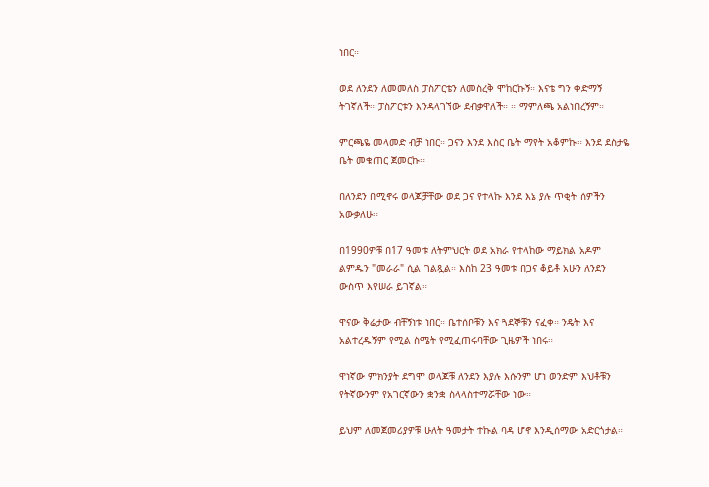ነበር።

ወደ ለንደን ለመመለስ ፓስፖርቴን ለመስረቅ ሞከርኩኝ። እናቴ ግን ቀድማኝ ትገኛለች። ፓስፖርቱን እንዳላገኘው ደብቃዋለች። ። ማምለጫ አልነበረኝም።

ምርጫዬ መላመድ ብቻ ነበር። ጋናን እንደ እስር ቤት ማየት አቆምኩ። እንደ ደስታዬ ቤት መቁጠር ጀመርኩ።

በለንደን በሚኖሩ ወላጆቻቸው ወደ ጋና የተላኩ እንደ እኔ ያሉ ጥቂት ሰዎችን አውቃለሁ።

በ1990ዎቹ በ17 ዓመቱ ለትምህርት ወደ አክራ የተላከው ማይክል አዶም ልምዱን "መራራ" ሲል ገልጿል። እስከ 23 ዓመቱ በጋና ቆይቶ አሁን ለንደን ውስጥ እየሠራ ይገኛል።

ዋናው ቅሬታው ብቸኝነቱ ነበር። ቤተሰቦቹን እና ጓደኞቹን ናፈቀ። ንዴት እና አልተረዱኝም የሚል ስሜት የሚፈጠሩባቸው ጊዜዎች ነበሩ።

ዋነኛው ምክንያት ደግሞ ወላጆቹ ለንደን እያሉ እሱንም ሆነ ወንድም እህቶቹን የትኛውንም የአገርኛውን ቋንቋ ስላላስተማሯቸው ነው።

ይህም ለመጀመሪያዎቹ ሁለት ዓመታት ተኩል ባዳ ሆኖ እንዲሰማው አድርጎታል።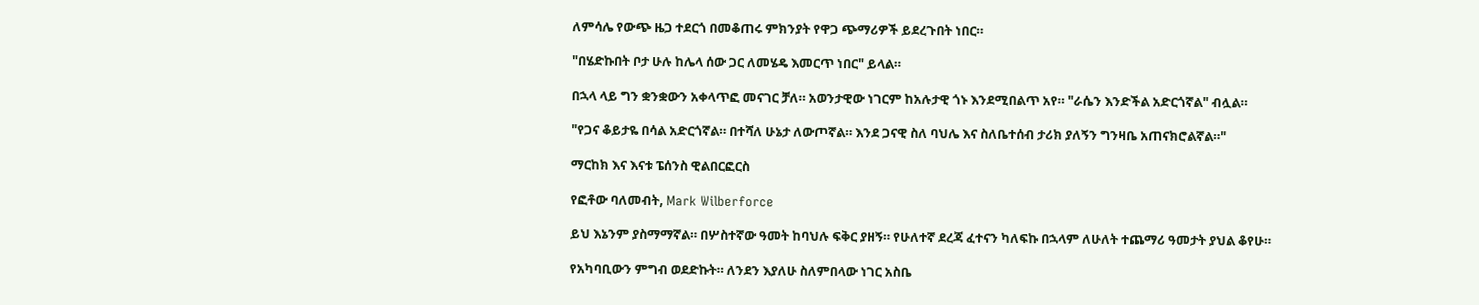ለምሳሌ የውጭ ዜጋ ተደርጎ በመቆጠሩ ምክንያት የዋጋ ጭማሪዎች ይደረጉበት ነበር።

"በሄድኩበት ቦታ ሁሉ ከሌላ ሰው ጋር ለመሄዴ እመርጥ ነበር" ይላል።

በኋላ ላይ ግን ቋንቋውን አቀላጥፎ መናገር ቻለ። አወንታዊው ነገርም ከአሉታዊ ጎኑ እንደሚበልጥ አየ። "ራሴን እንድችል አድርጎኛል" ብሏል።

"የጋና ቆይታዬ በሳል አድርጎኛል። በተሻለ ሁኔታ ለውጦኛል። እንደ ጋናዊ ስለ ባህሌ እና ስለቤተሰብ ታሪክ ያለኝን ግንዛቤ አጠናክሮልኛል።"

ማርከክ እና እናቱ ፔሰንስ ዊልበርፎርስ

የፎቶው ባለመብት, Mark Wilberforce

ይህ እኔንም ያስማማኛል። በሦስተኛው ዓመት ከባህሉ ፍቅር ያዘኝ። የሁለተኛ ደረጃ ፈተናን ካለፍኩ በኋላም ለሁለት ተጨማሪ ዓመታት ያህል ቆየሁ።

የአካባቢውን ምግብ ወደድኩት። ለንደን እያለሁ ስለምበላው ነገር አስቤ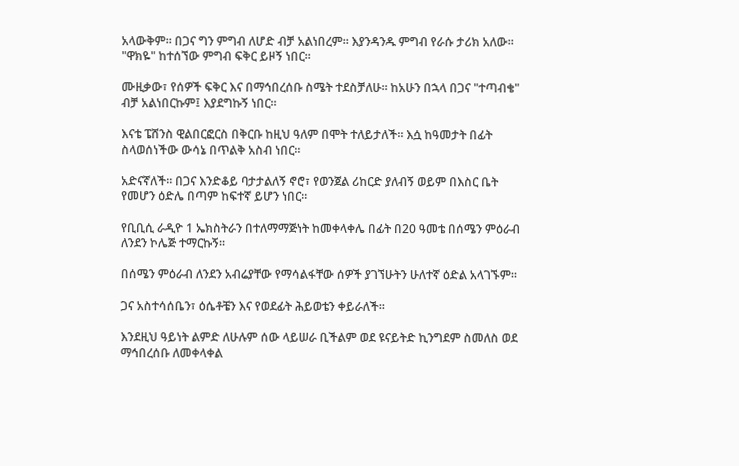አላውቅም። በጋና ግን ምግብ ለሆድ ብቻ አልነበረም። እያንዳንዱ ምግብ የራሱ ታሪክ አለው። "ዋክዬ" ከተሰኘው ምግብ ፍቅር ይዞኝ ነበር።

ሙዚቃው፣ የሰዎች ፍቅር እና በማኅበረሰቡ ስሜት ተደስቻለሁ። ከአሁን በኋላ በጋና "ተጣብቄ" ብቻ አልነበርኩም፤ እያደግኩኝ ነበር።

እናቴ ፔሸንስ ዊልበርፎርስ በቅርቡ ከዚህ ዓለም በሞት ተለይታለች። እሷ ከዓመታት በፊት ስላወሰነችው ውሳኔ በጥልቅ አስብ ነበር።

አድናኛለች። በጋና እንድቆይ ባታታልለኝ ኖሮ፣ የወንጀል ሪከርድ ያለብኝ ወይም በእስር ቤት የመሆን ዕድሌ በጣም ከፍተኛ ይሆን ነበር።

የቢቢሲ ራዲዮ 1 ኤክስትራን በተለማማጅነት ከመቀላቀሌ በፊት በ20 ዓመቴ በሰሜን ምዕራብ ለንደን ኮሌጅ ተማርኩኝ።

በሰሜን ምዕራብ ለንደን አብሬያቸው የማሳልፋቸው ሰዎች ያገኘሁትን ሁለተኛ ዕድል አላገኙም።

ጋና አስተሳሰቤን፣ ዕሴቶቼን እና የወደፊት ሕይወቴን ቀይራለች።

እንደዚህ ዓይነት ልምድ ለሁሉም ሰው ላይሠራ ቢችልም ወደ ዩናይትድ ኪንግደም ስመለስ ወደ ማኅበረሰቡ ለመቀላቀል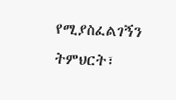የሚያስፈልገኝን ትምህርት፣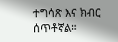ተግሳጽ እና ክብር ሰጥቶኛል።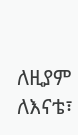ለዚያም ለእናቴ፣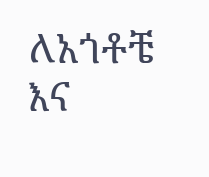ለአጎቶቼ እና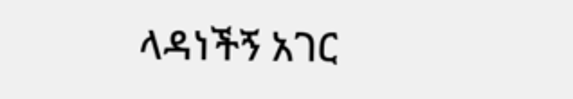ላዳነችኝ አገር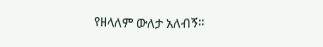የዘላለም ውለታ አለብኝ።